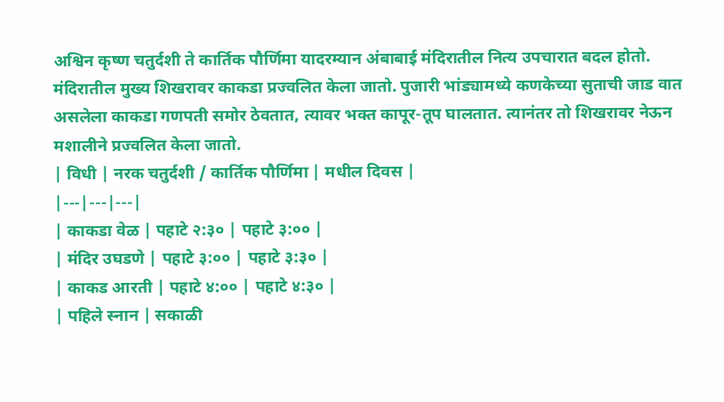अश्विन कृष्ण चतुर्दशी ते कार्तिक पौर्णिमा यादरम्यान अंबाबाई मंदिरातील नित्य उपचारात बदल होतो.
मंदिरातील मुख्य शिखरावर काकडा प्रज्वलित केला जातो. पुजारी भांड्यामध्ये कणकेच्या सुताची जाड वात असलेला काकडा गणपती समोर ठेवतात, त्यावर भक्त कापूर-तूप घालतात. त्यानंतर तो शिखरावर नेऊन मशालीने प्रज्वलित केला जातो.
| विधी | नरक चतुर्दशी / कार्तिक पौर्णिमा | मधील दिवस |
|---|---|---|
| काकडा वेळ | पहाटे २:३० | पहाटे ३:०० |
| मंदिर उघडणे | पहाटे ३:०० | पहाटे ३:३० |
| काकड आरती | पहाटे ४:०० | पहाटे ४:३० |
| पहिले स्नान | सकाळी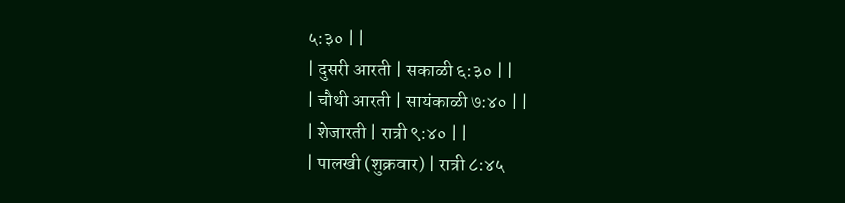५:३० | |
| दुसरी आरती | सकाळी ६:३० | |
| चौथी आरती | सायंकाळी ७:४० | |
| शेजारती | रात्री ९:४० | |
| पालखी (शुक्रवार) | रात्री ८:४५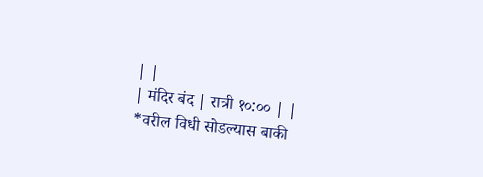| |
| मंदिर बंद | रात्री १०:०० | |
*वरील विधी सोडल्यास बाकी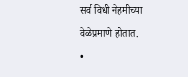सर्व विधी नेहमीच्या वेळेप्रमाणे होतात.
•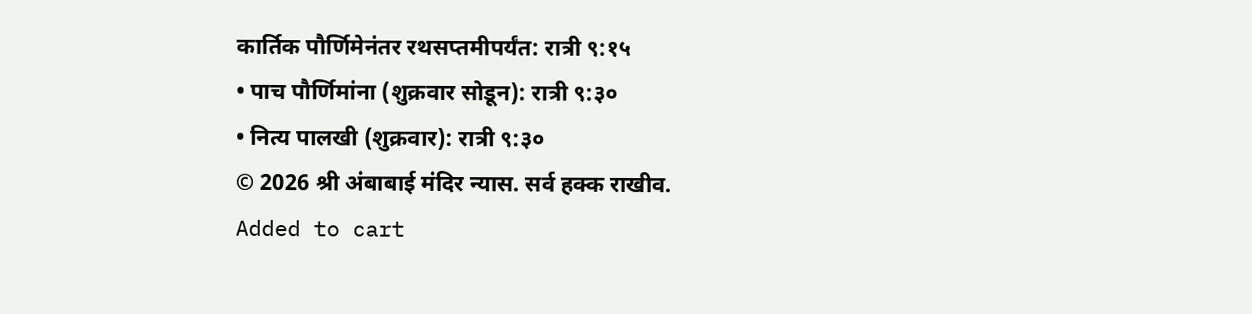कार्तिक पौर्णिमेनंतर रथसप्तमीपर्यंत: रात्री ९:१५
• पाच पौर्णिमांना (शुक्रवार सोडून): रात्री ९:३०
• नित्य पालखी (शुक्रवार): रात्री ९:३०
© 2026 श्री अंबाबाई मंदिर न्यास. सर्व हक्क राखीव.
Added to cart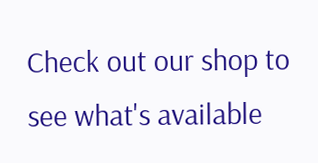Check out our shop to see what's available